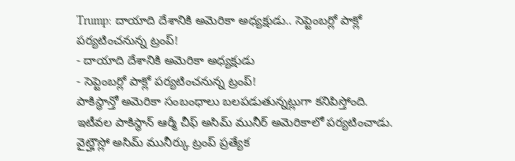Trump: దాయాది దేశానికి అమెరికా అధ్యక్షుడు.. సెప్టెంబర్లో పాక్లో పర్యటించనున్న ట్రంప్!
- దాయాది దేశానికి అమెరికా అధ్యక్షుడు
- సెప్టెంబర్లో పాక్లో పర్యటించనున్న ట్రంప్!
పాకిస్థాన్తో అమెరికా సంబంధాలు బలపడుతున్నట్లుగా కనిపిస్తోంది. ఇటీవల పాకిస్థాన్ ఆర్మీ చీఫ్ అసిమ్ మునీర్ అమెరికాలో పర్యటించాడు. వైట్హౌస్లో అసిమ్ మునీర్కు ట్రంప్ ప్రత్యేక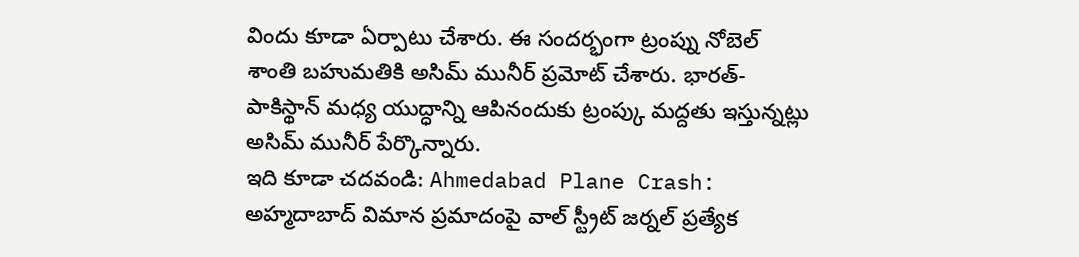విందు కూడా ఏర్పాటు చేశారు. ఈ సందర్భంగా ట్రంప్ను నోబెల్ శాంతి బహుమతికి అసిమ్ మునీర్ ప్రమోట్ చేశారు. భారత్-పాకిస్థాన్ మధ్య యుద్ధాన్ని ఆపినందుకు ట్రంప్కు మద్దతు ఇస్తున్నట్లు అసిమ్ మునీర్ పేర్కొన్నారు.
ఇది కూడా చదవండి: Ahmedabad Plane Crash: అహ్మదాబాద్ విమాన ప్రమాదంపై వాల్ స్ట్రీట్ జర్నల్ ప్రత్యేక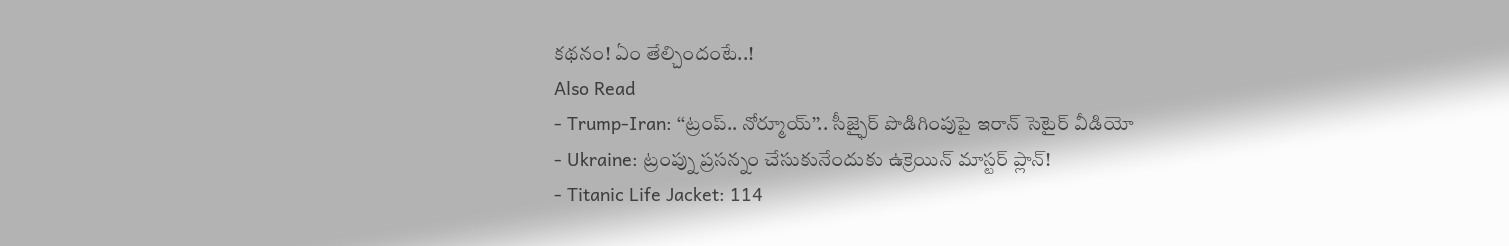కథనం! ఏం తేల్చిందంటే..!
Also Read
- Trump-Iran: ‘‘ట్రంప్.. నోర్మూయ్’’.. సీజ్ఫైర్ పొడిగింపుపై ఇరాన్ సెటైర్ వీడియో
- Ukraine: ట్రంప్ను ప్రసన్నం చేసుకునేందుకు ఉక్రెయిన్ మాస్టర్ ప్లాన్!
- Titanic Life Jacket: 114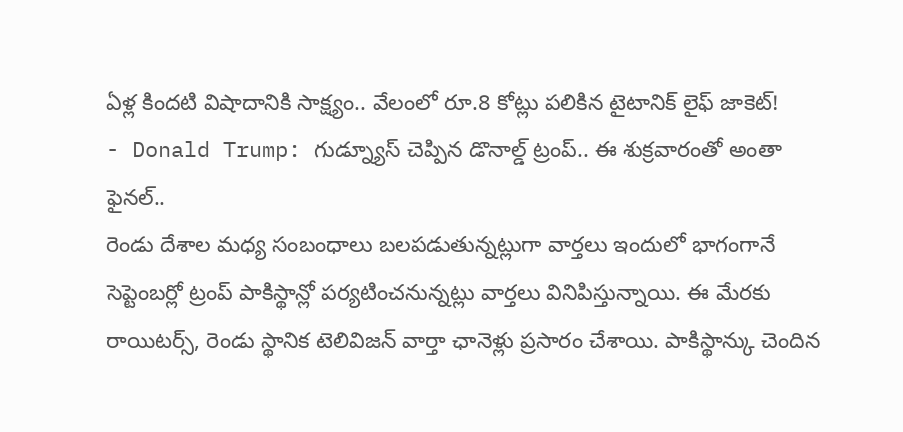ఏళ్ల కిందటి విషాదానికి సాక్ష్యం.. వేలంలో రూ.8 కోట్లు పలికిన టైటానిక్ లైఫ్ జాకెట్!
- Donald Trump: గుడ్న్యూస్ చెప్పిన డొనాల్డ్ ట్రంప్.. ఈ శుక్రవారంతో అంతా ఫైనల్..
రెండు దేశాల మధ్య సంబంధాలు బలపడుతున్నట్లుగా వార్తలు ఇందులో భాగంగానే సెప్టెంబర్లో ట్రంప్ పాకిస్థాన్లో పర్యటించనున్నట్లు వార్తలు వినిపిస్తున్నాయి. ఈ మేరకు రాయిటర్స్, రెండు స్థానిక టెలివిజన్ వార్తా ఛానెళ్లు ప్రసారం చేశాయి. పాకిస్థాన్కు చెందిన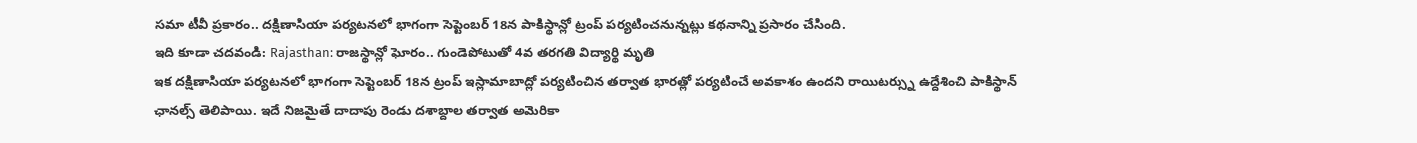సమా టీవీ ప్రకారం.. దక్షిణాసియా పర్యటనలో భాగంగా సెప్టెంబర్ 18న పాకిస్థాన్లో ట్రంప్ పర్యటించనున్నట్లు కథనాన్ని ప్రసారం చేసింది.
ఇది కూడా చదవండి: Rajasthan: రాజస్థాన్లో ఘోరం.. గుండెపోటుతో 4వ తరగతి విద్యార్థి మృతి
ఇక దక్షిణాసియా పర్యటనలో భాగంగా సెప్టెంబర్ 18న ట్రంప్ ఇస్లామాబాద్లో పర్యటించిన తర్వాత భారత్లో పర్యటించే అవకాశం ఉందని రాయిటర్స్ను ఉద్దేశించి పాకిస్థాన్ ఛానల్స్ తెలిపాయి. ఇదే నిజమైతే దాదాపు రెండు దశాబ్దాల తర్వాత అమెరికా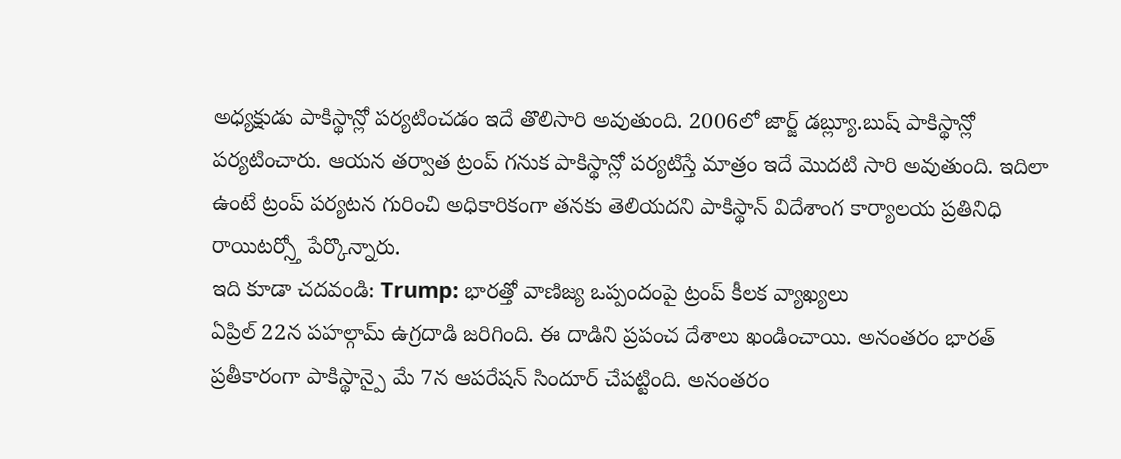అధ్యక్షుడు పాకిస్థాన్లో పర్యటించడం ఇదే తొలిసారి అవుతుంది. 2006లో జార్జ్ డబ్ల్యూ.బుష్ పాకిస్థాన్లో పర్యటించారు. ఆయన తర్వాత ట్రంప్ గనుక పాకిస్థాన్లో పర్యటిస్తే మాత్రం ఇదే మొదటి సారి అవుతుంది. ఇదిలా ఉంటే ట్రంప్ పర్యటన గురించి అధికారికంగా తనకు తెలియదని పాకిస్థాన్ విదేశాంగ కార్యాలయ ప్రతినిధి రాయిటర్స్తో పేర్కొన్నారు.
ఇది కూడా చదవండి: Trump: భారత్తో వాణిజ్య ఒప్పందంపై ట్రంప్ కీలక వ్యాఖ్యలు
ఏప్రిల్ 22న పహల్గామ్ ఉగ్రదాడి జరిగింది. ఈ దాడిని ప్రపంచ దేశాలు ఖండించాయి. అనంతరం భారత్ ప్రతీకారంగా పాకిస్థాన్పై మే 7న ఆపరేషన్ సిందూర్ చేపట్టింది. అనంతరం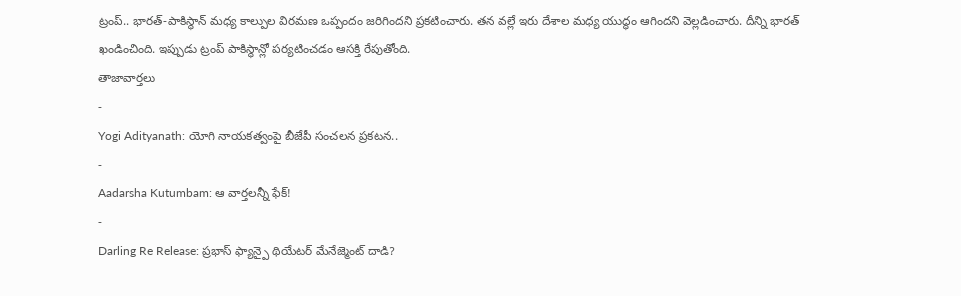ట్రంప్.. భారత్-పాకిస్థాన్ మధ్య కాల్పుల విరమణ ఒప్పందం జరిగిందని ప్రకటించారు. తన వల్లే ఇరు దేశాల మధ్య యుద్ధం ఆగిందని వెల్లడించారు. దీన్ని భారత్ ఖండించింది. ఇప్పుడు ట్రంప్ పాకిస్థాన్లో పర్యటించడం ఆసక్తి రేపుతోంది.
తాజావార్తలు
-
Yogi Adityanath: యోగి నాయకత్వంపై బీజేపీ సంచలన ప్రకటన..
-
Aadarsha Kutumbam: ఆ వార్తలన్నీ ఫేక్!
-
Darling Re Release: ప్రభాస్ ఫ్యాన్పై థియేటర్ మేనేజ్మెంట్ దాడి?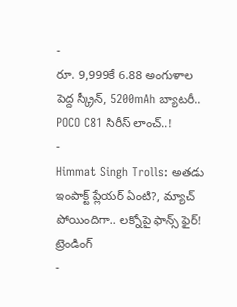-
రూ. 9,999కే 6.88 అంగుళాల పెద్ద స్క్రీన్, 5200mAh బ్యాటరీ.. POCO C81 సిరీస్ లాంచ్..!
-
Himmat Singh Trolls: అతడు ఇంపాక్ట్ ప్లేయర్ ఏంటి?, మ్యాచ్ పోయిందిగా.. లక్నోపై ఫాన్స్ ఫైర్!
ట్రెండింగ్
-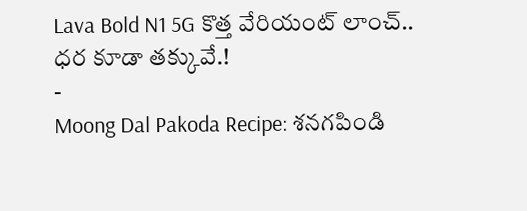Lava Bold N1 5G కొత్త వేరియంట్ లాంచ్.. ధర కూడా తక్కువే.!
-
Moong Dal Pakoda Recipe: శనగపిండి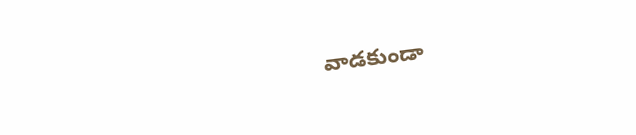వాడకుండా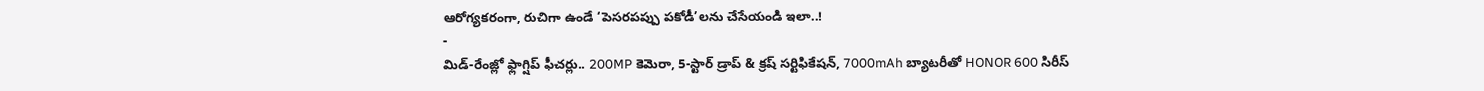ఆరోగ్యకరంగా, రుచిగా ఉండే ‘పెసరపప్పు పకోడీ’లను చేసేయండి ఇలా..!
-
మిడ్-రేంజ్లో ఫ్లాగ్షిప్ ఫీచర్లు.. 200MP కెమెరా, 5-స్టార్ డ్రాప్ & క్రష్ సర్టిఫికేషన్, 7000mAh బ్యాటరీతో HONOR 600 సిరీస్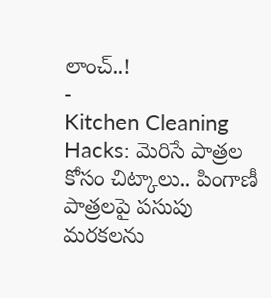లాంచ్..!
-
Kitchen Cleaning Hacks: మెరిసే పాత్రల కోసం చిట్కాలు.. పింగాణీ పాత్రలపై పసుపు మరకలను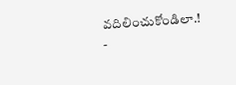వదిలించుకోండిలా.!
-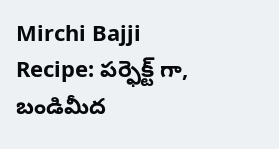Mirchi Bajji Recipe: పర్ఫెక్ట్ గా, బండిమీద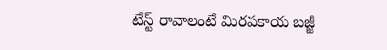టేస్ట్ రావాలంటే మిరపకాయ బజ్జీ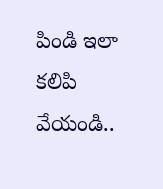పిండి ఇలా కలిపి వేయండి..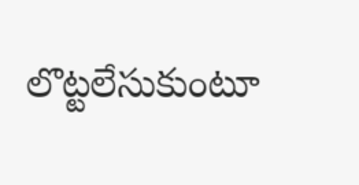లొట్టలేసుకుంటూ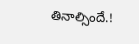తినాల్సిందే.!